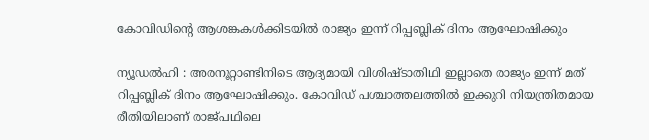കോവിഡിന്റെ ആശങ്കകള്‍ക്കിടയില്‍ രാജ്യം ഇന്ന് റിപ്പബ്ലിക് ദിനം ആഘോഷിക്കും

ന്യൂഡല്‍ഹി : അരനൂറ്റാണ്ടിനിടെ ആദ്യമായി വിശിഷ്ടാതിഥി ഇല്ലാതെ രാജ്യം ഇന്ന് മത് റിപ്പബ്ലിക് ദിനം ആഘോഷിക്കും. കോവിഡ് പശ്ചാത്തലത്തില്‍ ഇക്കുറി നിയന്ത്രിതമായ രീതിയിലാണ് രാജ്പഥിലെ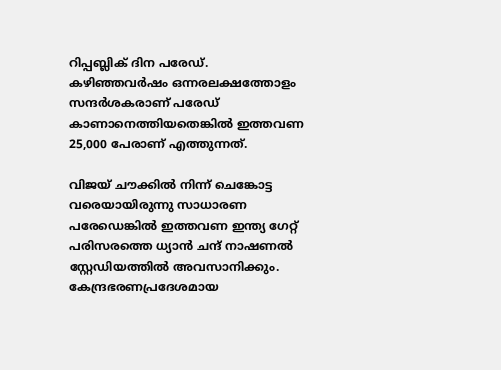റിപ്പബ്ലിക് ദിന പരേഡ്. കഴിഞ്ഞവര്‍ഷം ഒന്നരലക്ഷത്തോളം സന്ദര്‍ശകരാണ് പരേഡ് കാണാനെത്തിയതെങ്കില്‍ ഇത്തവണ 25,000 പേരാണ് എത്തുന്നത്.

വിജയ് ചൗക്കില്‍ നിന്ന് ചെങ്കോട്ട വരെയായിരുന്നു സാധാരണ പരേഡെങ്കില്‍ ഇത്തവണ ഇന്ത്യ ഗേറ്റ് പരിസരത്തെ ധ്യാന്‍ ചന്ദ് നാഷണല്‍ സ്റ്റേഡിയത്തില്‍ അവസാനിക്കും. കേന്ദ്രഭരണപ്രദേശമായ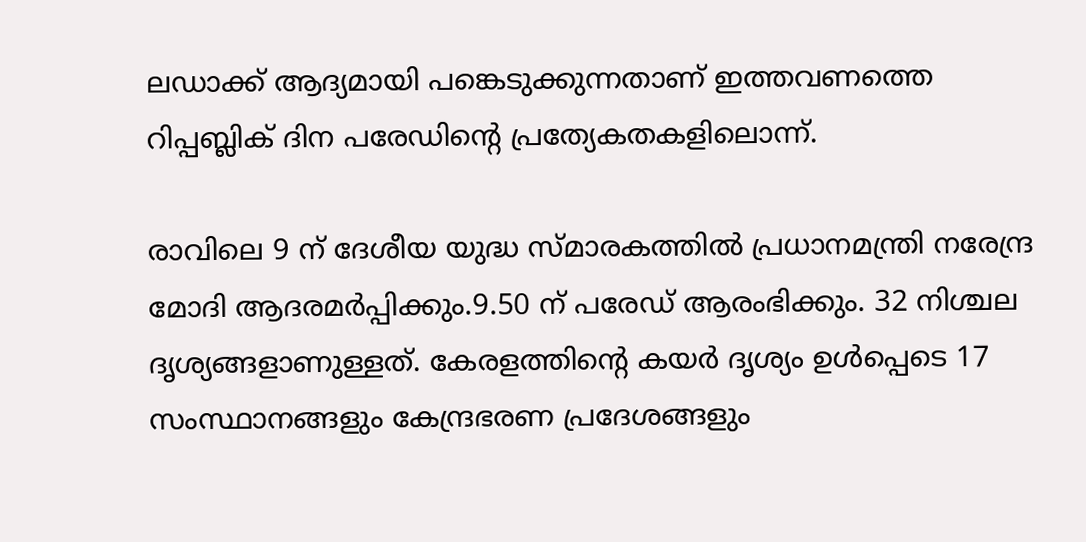ലഡാക്ക് ആദ്യമായി പങ്കെടുക്കുന്നതാണ് ഇത്തവണത്തെ റിപ്പബ്ലിക് ദിന പരേഡിന്റെ പ്രത്യേകതകളിലൊന്ന്.

രാവിലെ 9 ന് ദേശീയ യുദ്ധ സ്മാരകത്തില്‍ പ്രധാനമന്ത്രി നരേന്ദ്ര മോദി ആദരമര്‍പ്പിക്കും.9.50 ന് പരേഡ് ആരംഭിക്കും. 32 നിശ്ചല ദൃശ്യങ്ങളാണുള്ളത്. കേരളത്തിന്റെ കയര്‍ ദൃശ്യം ഉള്‍പ്പെടെ 17 സംസ്ഥാനങ്ങളും കേന്ദ്രഭരണ പ്രദേശങ്ങളും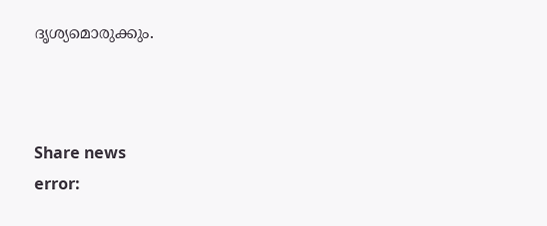ദൃശ്യമൊരുക്കും.



Share news
error: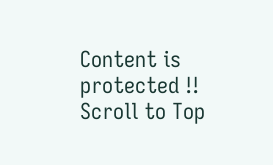Content is protected !!
Scroll to Top